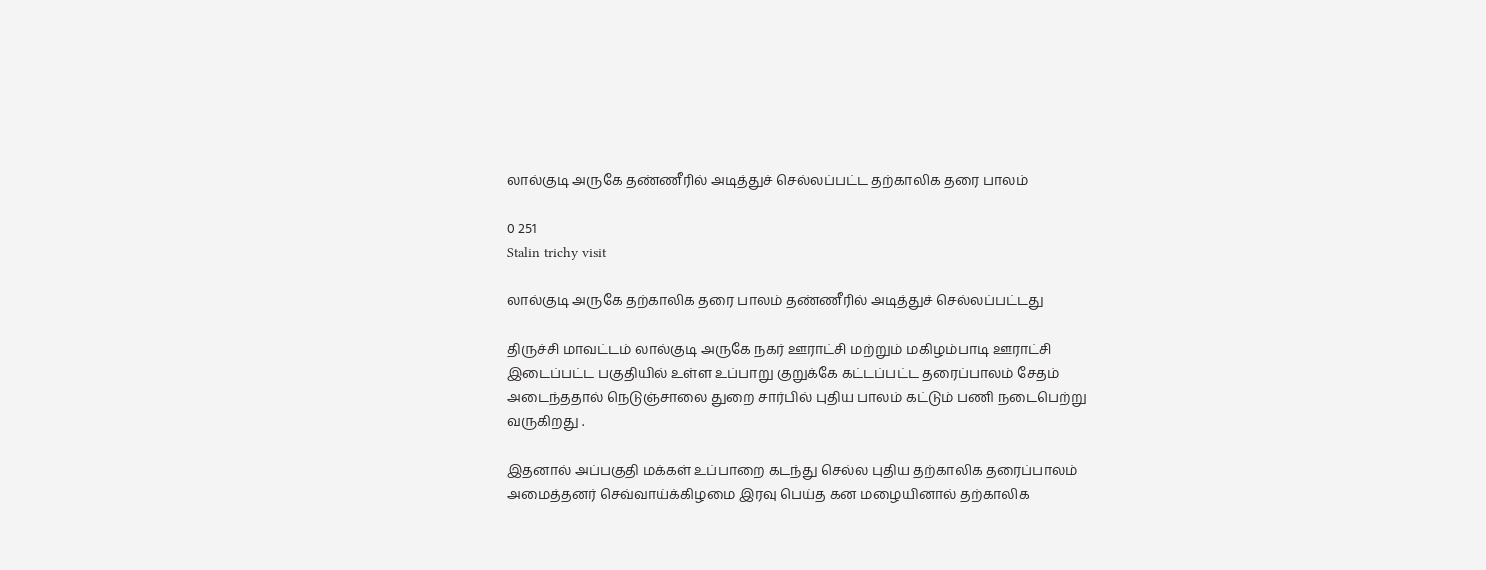லால்குடி அருகே தண்ணீரில் அடித்துச் செல்லப்பட்ட தற்காலிக தரை பாலம்

0 251
Stalin trichy visit

லால்குடி அருகே தற்காலிக தரை பாலம் தண்ணீரில் அடித்துச் செல்லப்பட்டது

திருச்சி மாவட்டம் லால்குடி அருகே நகர் ஊராட்சி மற்றும் மகிழம்பாடி ஊராட்சி இடைப்பட்ட பகுதியில் உள்ள உப்பாறு குறுக்கே கட்டப்பட்ட தரைப்பாலம் சேதம் அடைந்ததால் நெடுஞ்சாலை துறை சார்பில் புதிய பாலம் கட்டும் பணி நடைபெற்று வருகிறது .

இதனால் அப்பகுதி மக்கள் உப்பாறை கடந்து செல்ல புதிய தற்காலிக தரைப்பாலம் அமைத்தனர் செவ்வாய்க்கிழமை இரவு பெய்த கன மழையினால் தற்காலிக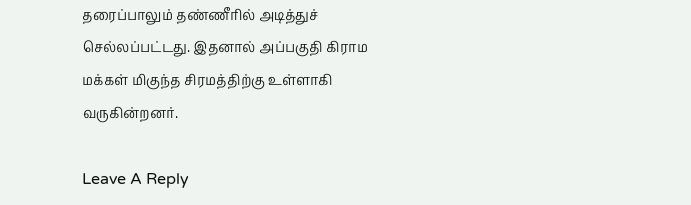தரைப்பாலும் தண்ணீரில் அடித்துச் செல்லப்பட்டது. இதனால் அப்பகுதி கிராம மக்கள் மிகுந்த சிரமத்திற்கு உள்ளாகி வருகின்றனர்.

Leave A Reply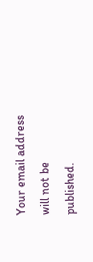Your email address will not be published.